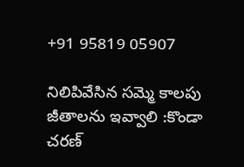+91 95819 05907

నిలిపివేసిన సమ్మె కాలపు జీతాలను ఇవ్వాలి :కొండా చరణ్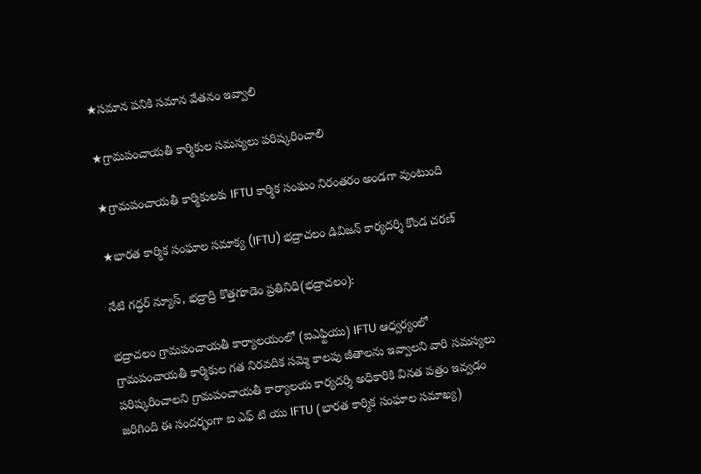★సమాన పనికి సమాన వేతనం ఇవ్వాలి

★గ్రామపంచాయతీ కార్మికుల సమస్యలు పరిష్కరించాలి

★గ్రామపంచాయతీ కార్మికులకు IFTU కార్మిక సంఘం నిరంతరం అండగా వుంటుంది

★భారత కార్మిక సంఘాల సమాక్య (IFTU) భద్రాచలం డివిజన్ కార్యదర్శి కొండ చరణ్

నేటి గద్ధర్ న్యూస్, భద్రాద్రి కొత్తగూడెం ప్రతినిధి(భద్రాచలం):

భద్రాచలం గ్రామపంచాయతీ కార్యాలయంలో (ఐఎఫ్టియు) IFTU ఆధ్వర్యంలో గ్రామపంచాయతీ కార్మికుల గత నిరవదిక సమ్మె కాలపు జీతాలను ఇవ్వాలని వారి సమస్యలు పరిష్కరించాలని గ్రామపంచాయతీ కార్యాలయ కార్యదర్శి అధికారికి వినత పత్రం ఇవ్వడం జరిగింది ఈ సందర్భంగా ఐ ఎఫ్ టి యు IFTU (భారత కార్మిక సంఘాల సమాఖ్య)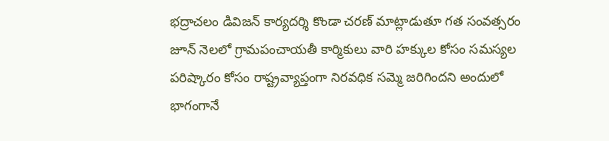భద్రాచలం డివిజన్ కార్యదర్శి కొండా చరణ్ మాట్లాడుతూ గత సంవత్సరం జూన్ నెలలో గ్రామపంచాయతీ కార్మికులు వారి హక్కుల కోసం సమస్యల పరిష్కారం కోసం రాష్ట్రవ్యాప్తంగా నిరవధిక సమ్మె జరిగిందని అందులో భాగంగానే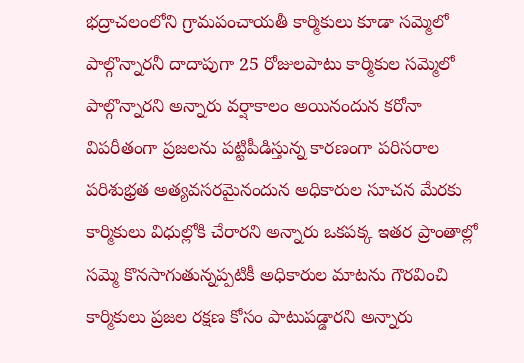భద్రాచలంలోని గ్రామపంచాయతీ కార్మికులు కూడా సమ్మెలో పాల్గొన్నారనీ దాదాపుగా 25 రోజులపాటు కార్మికుల సమ్మెలో పాల్గొన్నారని అన్నారు వర్షాకాలం అయినందున కరోనా విపరీతంగా ప్రజలను పట్టిపీడిస్తున్న కారణంగా పరిసరాల పరిశుభ్రత అత్యవసరమైనందున అధికారుల సూచన మేరకు కార్మికులు విధుల్లోకి చేరారని అన్నారు ఒకపక్క ఇతర ప్రాంతాల్లో సమ్మె కొనసాగుతున్నప్పటికీ అధికారుల మాటను గౌరవించి కార్మికులు ప్రజల రక్షణ కోసం పాటుపడ్డారని అన్నారు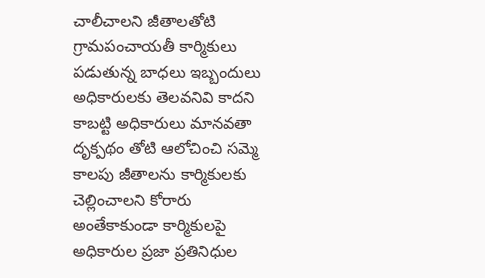చాలీచాలని జీతాలతోటి గ్రామపంచాయతీ కార్మికులు పడుతున్న బాధలు ఇబ్బందులు అధికారులకు తెలవనివి కాదని కాబట్టి అధికారులు మానవతా దృక్పథం తోటి ఆలోచించి సమ్మె కాలపు జీతాలను కార్మికులకు చెల్లించాలని కోరారు అంతేకాకుండా కార్మికులపై అధికారుల ప్రజా ప్రతినిధుల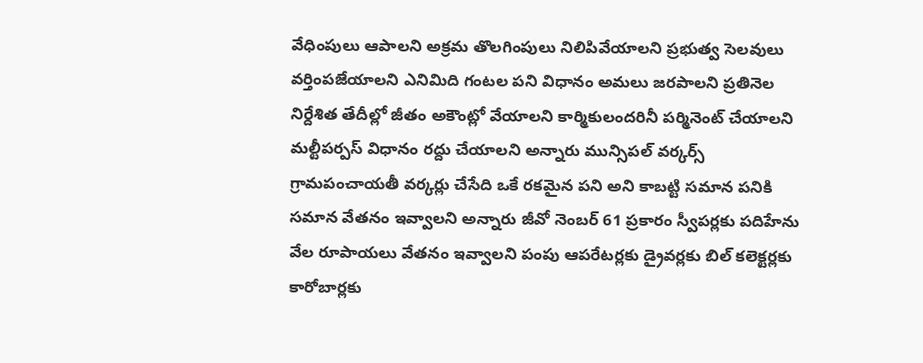వేధింపులు ఆపాలని అక్రమ తొలగింపులు నిలిపివేయాలని ప్రభుత్వ సెలవులు వర్తింపజేయాలని ఎనిమిది గంటల పని విధానం అమలు జరపాలని ప్రతినెల నిర్దేశిత తేదీల్లో జీతం అకౌంట్లో వేయాలని కార్మికులందరినీ పర్మినెంట్ చేయాలని మల్టీపర్పస్ విధానం రద్దు చేయాలని అన్నారు మున్సిపల్ వర్కర్స్ గ్రామపంచాయతీ వర్కర్లు చేసేది ఒకే రకమైన పని అని కాబట్టి సమాన పనికి సమాన వేతనం ఇవ్వాలని అన్నారు జీవో నెంబర్ 61 ప్రకారం స్వీపర్లకు పదిహేను వేల రూపాయలు వేతనం ఇవ్వాలని పంపు ఆపరేటర్లకు డ్రైవర్లకు బిల్ కలెక్టర్లకు కారోబార్లకు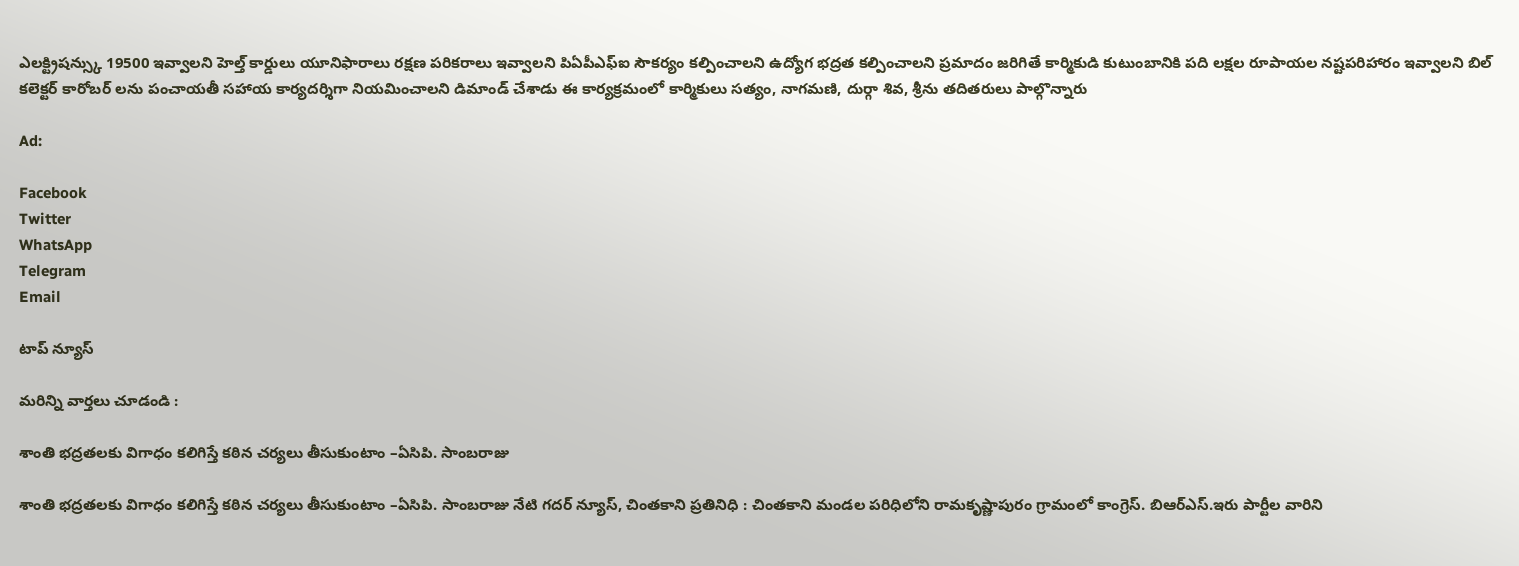ఎలక్ట్రిషన్స్కు 19500 ఇవ్వాలని హెల్త్ కార్డులు యూనిఫారాలు రక్షణ పరికరాలు ఇవ్వాలని పిఏపీఎఫ్ఐ సౌకర్యం కల్పించాలని ఉద్యోగ భద్రత కల్పించాలని ప్రమాదం జరిగితే కార్మికుడి కుటుంబానికి పది లక్షల రూపాయల నష్టపరిహారం ఇవ్వాలని బిల్ కలెక్టర్ కారోబర్ లను పంచాయతీ సహాయ కార్యదర్శిగా నియమించాలని డిమాండ్ చేశాడు ఈ కార్యక్రమంలో కార్మికులు సత్యం, నాగమణి, దుర్గా శివ, శ్రీను తదితరులు పాల్గొన్నారు

Ad:

Facebook
Twitter
WhatsApp
Telegram
Email

టాప్ న్యూస్

మరిన్ని వార్తలు చూడండి :

శాంతి భద్రతలకు విగాధం కలిగిస్తే కఠిన చర్యలు తీసుకుంటాం –ఏసిపి. సాంబరాజు

శాంతి భద్రతలకు విగాధం కలిగిస్తే కఠిన చర్యలు తీసుకుంటాం –ఏసిపి. సాంబరాజు నేటి గదర్ న్యూస్, చింతకాని ప్రతినిధి : చింతకాని మండల పరిధిలోని రామకృష్ణాపురం గ్రామంలో కాంగ్రెస్. బిఆర్ఎస్.ఇరు పార్టీల వారిని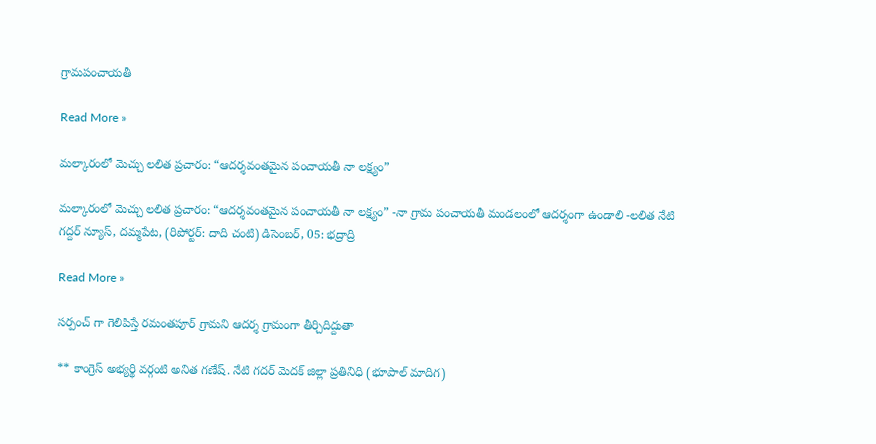గ్రామపంచాయతీ

Read More »

మల్కారంలో మెచ్చు లలిత ప్రచారం: “ఆదర్శవంతమైన పంచాయతీ నా లక్ష్యం”

మల్కారంలో మెచ్చు లలిత ప్రచారం: “ఆదర్శవంతమైన పంచాయతీ నా లక్ష్యం” -నా గ్రామ పంచాయతీ మండలంలో ఆదర్శంగా ఉండాలి -లలిత నేటి గద్దర్ న్యూస్, దమ్మపేట, (రిపోర్టర్: దాది చంటి) డిసెంబర్, 05: భద్రాద్రి

Read More »

సర్పంచ్ గా గెలిపిస్తే రమంతపూర్ గ్రామని ఆదర్శ గ్రామంగా తీర్చిదిద్దుతా

** కాంగ్రెస్ అభ్యర్థి వర్గంటి అనిత గణేష్. నేటి గదర్ మెదక్ జిల్లా ప్రతినిధి (భూపాల్ మాదిగ)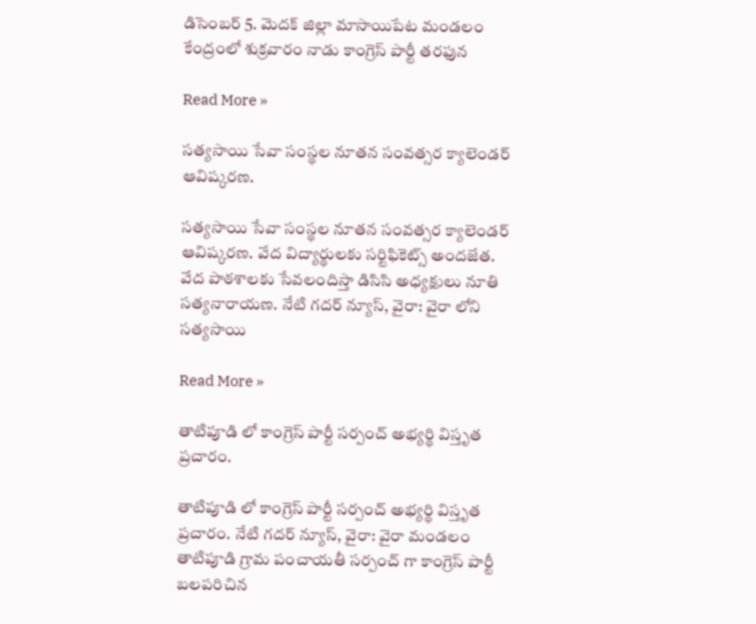డిసెంబర్ 5. మెదక్ జిల్లా మాసాయిపేట మండలం కేంద్రంలో శుక్రవారం నాడు కాంగ్రెస్ పార్టీ తరఫున

Read More »

సత్యసాయి సేవా సంస్థల నూతన సంవత్సర క్యాలెండర్ ఆవిష్కరణ.

సత్యసాయి సేవా సంస్థల నూతన సంవత్సర క్యాలెండర్ ఆవిష్కరణ. వేద విద్యార్థులకు సర్టిఫికెట్స్ అందజేత. వేద పాఠశాలకు సేవలందిస్తా డిసిసి అధ్యక్షులు నూతి సత్యనారాయణ. నేటి గదర్ న్యూస్, వైరా: వైరా లోని సత్యసాయి

Read More »

తాటిపూడి లో కాంగ్రెస్ పార్టీ సర్పంచ్ అభ్యర్థి విస్తృత ప్రచారం.

తాటిపూడి లో కాంగ్రెస్ పార్టీ సర్పంచ్ అభ్యర్థి విస్తృత ప్రచారం. నేటి గదర్ న్యూస్, వైరా: వైరా మండలం తాటిపూడి గ్రామ పంచాయతీ సర్పంచ్ గా కాంగ్రెస్ పార్టీ బలపరిచిన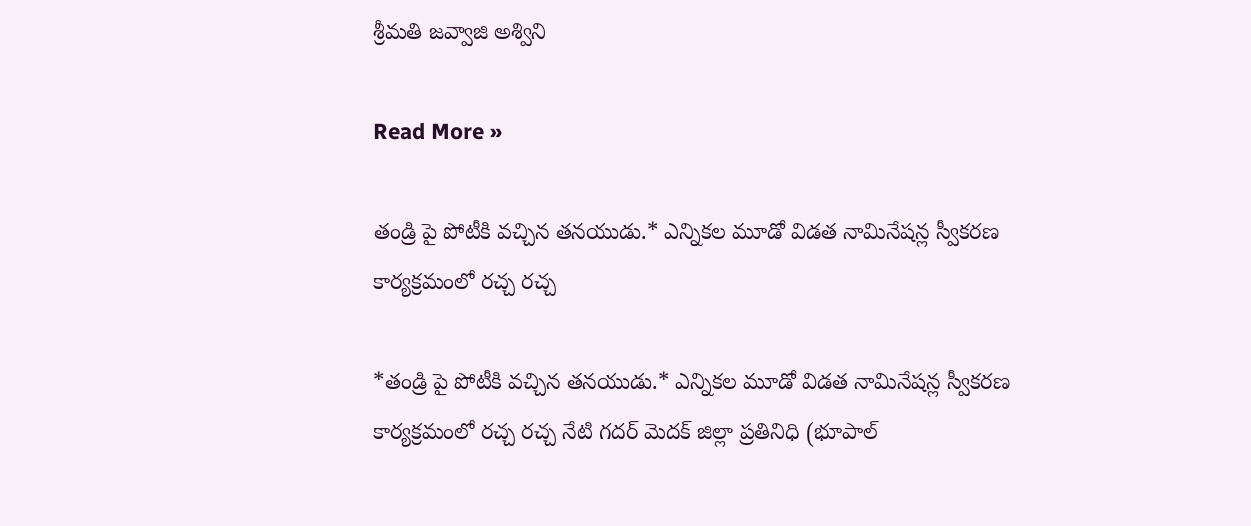శ్రీమతి జవ్వాజి అశ్విని

Read More »

తండ్రి పై పోటీకి వచ్చిన తనయుడు.* ఎన్నికల మూడో విడత నామినేషన్ల స్వీకరణ కార్యక్రమంలో రచ్చ రచ్చ

*తండ్రి పై పోటీకి వచ్చిన తనయుడు.* ఎన్నికల మూడో విడత నామినేషన్ల స్వీకరణ కార్యక్రమంలో రచ్చ రచ్చ నేటి గదర్ మెదక్ జిల్లా ప్రతినిధి (భూపాల్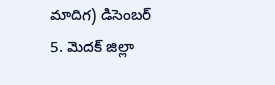మాదిగ) డిసెంబర్ 5. మెదక్ జిల్లా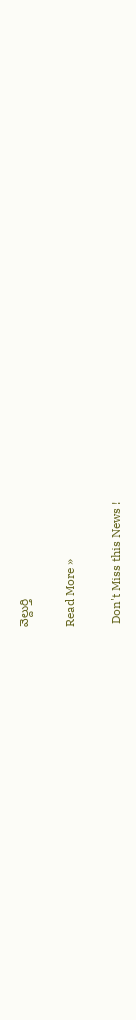వెల్దుర్తి

Read More »

 Don't Miss this News !